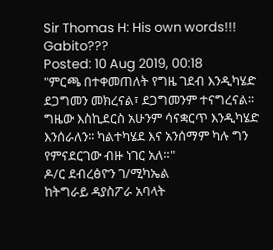Sir Thomas H: His own words!!! Gabito???
Posted: 10 Aug 2019, 00:18
"ምርጫ በተቀመጠለት የግዜ ገደብ እንዲካሄድ ደጋግመን መክረናል፣ ደጋግመንም ተናግረናል፡፡ ግዜው እስኪደርስ አሁንም ሳናቋርጥ እንዲካሄድ እንሰራለን፡፡ ካልተካሄደ እና አንሰማም ካሉ ግን የምናደርገው ብዙ ነገር አለ።"
ዶ/ር ደብረፅዮን ገ/ሚካኤል
ከትግራይ ዳያስፖራ አባላት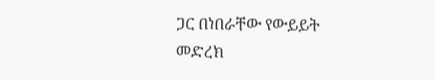ጋር በነበራቸው የውይይት መድረክ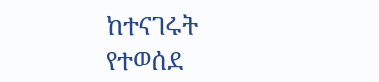ከተናገሩት የተወሰደ